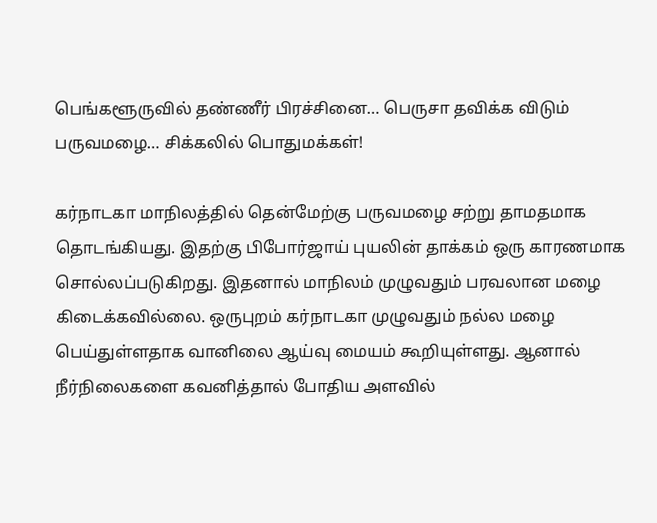பெங்களூருவில் தண்ணீர் பிரச்சினை… பெருசா தவிக்க விடும் பருவமழை… சிக்கலில் பொதுமக்கள்!

கர்நாடகா மாநிலத்தில் தென்மேற்கு பருவமழை சற்று தாமதமாக தொடங்கியது. இதற்கு பிபோர்ஜாய் புயலின் தாக்கம் ஒரு காரணமாக சொல்லப்படுகிறது. இதனால் மாநிலம் முழுவதும் பரவலான மழை கிடைக்கவில்லை. ஒருபுறம் கர்நாடகா முழுவதும் நல்ல மழை பெய்துள்ளதாக வானிலை ஆய்வு மையம் கூறியுள்ளது. ஆனால் நீர்நிலைகளை கவனித்தால் போதிய அளவில்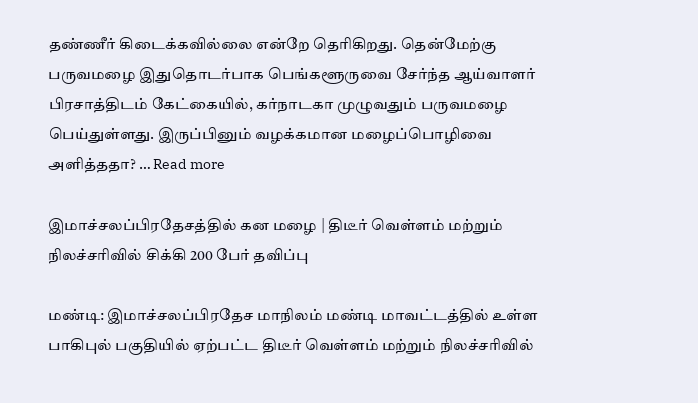தண்ணீர் கிடைக்கவில்லை என்றே தெரிகிறது. தென்மேற்கு பருவமழை இதுதொடர்பாக பெங்களூருவை சேர்ந்த ஆய்வாளர் பிரசாத்திடம் கேட்கையில், கர்நாடகா முழுவதும் பருவமழை பெய்துள்ளது. இருப்பினும் வழக்கமான மழைப்பொழிவை அளித்ததா? … Read more

இமாச்சலப்பிரதேசத்தில் கன மழை | திடீர் வெள்ளம் மற்றும் நிலச்சரிவில் சிக்கி 200 பேர் தவிப்பு

மண்டி: இமாச்சலப்பிரதேச மாநிலம் மண்டி மாவட்டத்தில் உள்ள பாகிபுல் பகுதியில் ஏற்பட்ட திடீர் வெள்ளம் மற்றும் நிலச்சரிவில்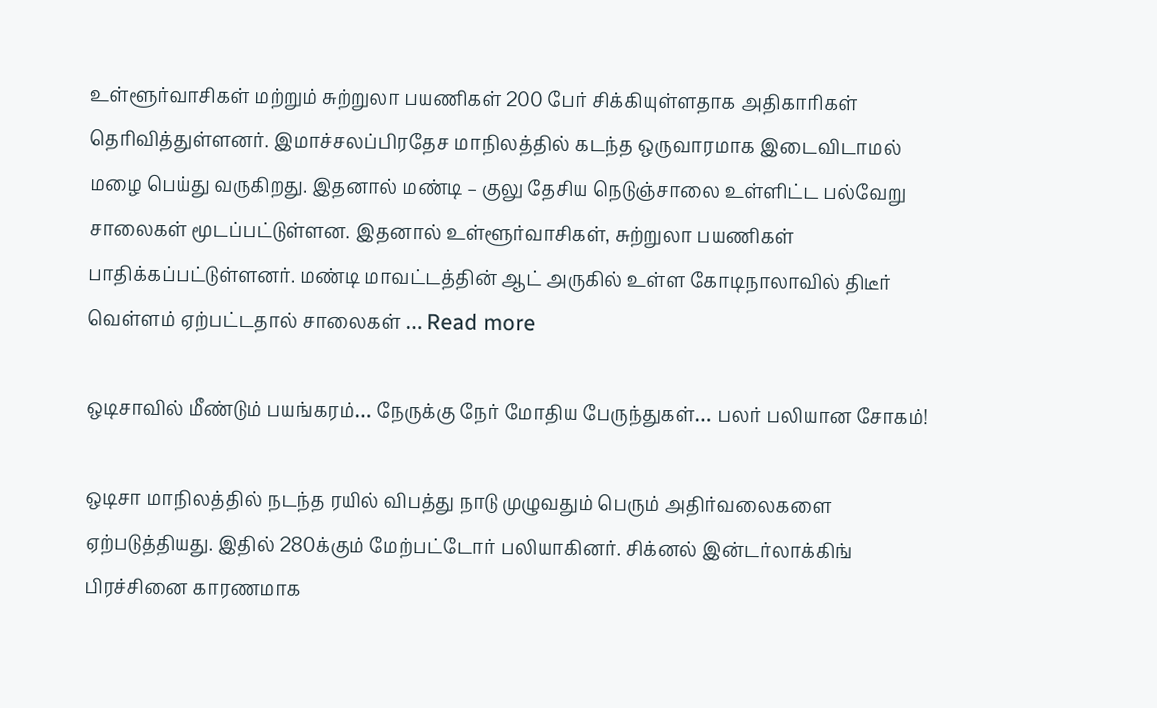உள்ளூர்வாசிகள் மற்றும் சுற்றுலா பயணிகள் 200 பேர் சிக்கியுள்ளதாக அதிகாரிகள் தெரிவித்துள்ளனர். இமாச்சலப்பிரதேச மாநிலத்தில் கடந்த ஒருவாரமாக இடைவிடாமல் மழை பெய்து வருகிறது. இதனால் மண்டி – குலு தேசிய நெடுஞ்சாலை உள்ளிட்ட பல்வேறு சாலைகள் மூடப்பட்டுள்ளன. இதனால் உள்ளூர்வாசிகள், சுற்றுலா பயணிகள் பாதிக்கப்பட்டுள்ளனர். மண்டி மாவட்டத்தின் ஆட் அருகில் உள்ள கோடிநாலாவில் திடீர் வெள்ளம் ஏற்பட்டதால் சாலைகள் … Read more

ஒடிசாவில் மீண்டும் பயங்கரம்… நேருக்கு நேர் மோதிய பேருந்துகள்… பலர் பலியான சோகம்!

ஒடிசா மாநிலத்தில் நடந்த ரயில் விபத்து நாடு முழுவதும் பெரும் அதிர்வலைகளை ஏற்படுத்தியது. இதில் 280க்கும் மேற்பட்டோர் பலியாகினர். சிக்னல் இன்டர்லாக்கிங் பிரச்சினை காரணமாக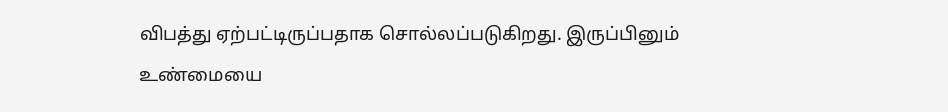விபத்து ஏற்பட்டிருப்பதாக சொல்லப்படுகிறது. இருப்பினும் உண்மையை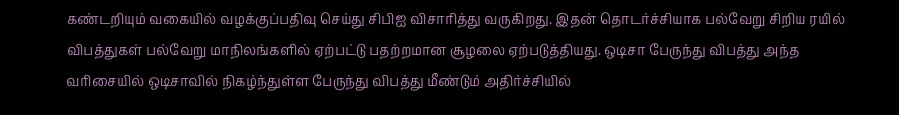கண்டறியும் வகையில் வழக்குப்பதிவு செய்து சிபிஐ விசாரித்து வருகிறது. இதன் தொடர்ச்சியாக பல்வேறு சிறிய ரயில் விபத்துகள் பல்வேறு மாநிலங்களில் ஏற்பட்டு பதற்றமான சூழலை ஏற்படுத்தியது. ஒடிசா பேருந்து விபத்து அந்த வரிசையில் ஒடிசாவில் நிகழ்ந்துள்ள பேருந்து விபத்து மீண்டும் அதிர்ச்சியில்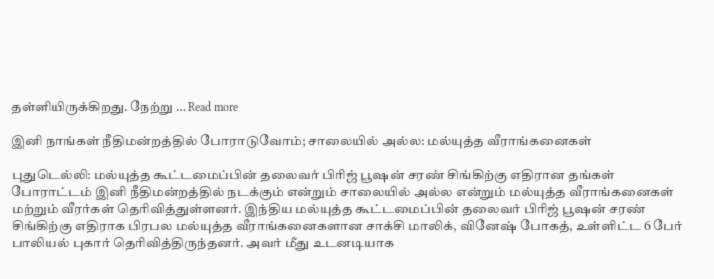தள்ளியிருக்கிறது. நேற்று … Read more

இனி நாங்கள் நீதிமன்றத்தில் போராடுவோம்; சாலையில் அல்ல: மல்யுத்த வீராங்கனைகள்

புதுடெல்லி: மல்யுத்த கூட்டமைப்பின் தலைவர் பிரிஜ் பூஷன் சரண் சிங்கிற்கு எதிரான தங்கள் போராட்டம் இனி நீதிமன்றத்தில் நடக்கும் என்றும் சாலையில் அல்ல என்றும் மல்யுத்த வீராங்கனைகள் மற்றும் வீரர்கள் தெரிவித்துள்ளனர். இந்திய மல்யுத்த கூட்டமைப்பின் தலைவர் பிரிஜ் பூஷன் சரண் சிங்கிற்கு எதிராக பிரபல மல்யுத்த வீராங்கனைகளான சாக்சி மாலிக், வினேஷ் போகத், உள்ளிட்ட 6 பேர் பாலியல் புகார் தெரிவித்திருந்தனர். அவர் மீது உடனடியாக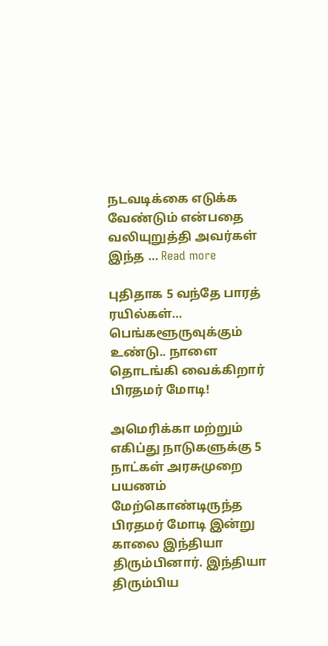நடவடிக்கை எடுக்க வேண்டும் என்பதை வலியுறுத்தி அவர்கள் இந்த … Read more

புதிதாக 5 வந்தே பாரத் ரயில்கள்… பெங்களூருவுக்கும் உண்டு.. நாளை தொடங்கி வைக்கிறார் பிரதமர் மோடி!

அமெரிக்கா மற்றும் எகிப்து நாடுகளுக்கு 5 நாட்கள் அரசுமுறை பயணம் மேற்கொண்டிருந்த பிரதமர் மோடி இன்று காலை இந்தியா திரும்பினார். இந்தியா திரும்பிய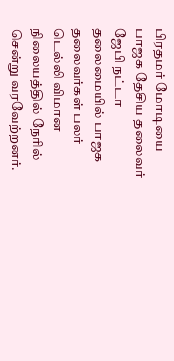பிரதமர் மோடியை பாஜக தேசிய தலைவர் ஜேபி நட்டா தலைமையில் பாஜக தலைவர்கள் பலர் டெல்லி விமான நிலையத்தில் நேரில் சென்று வரவேற்றனர்.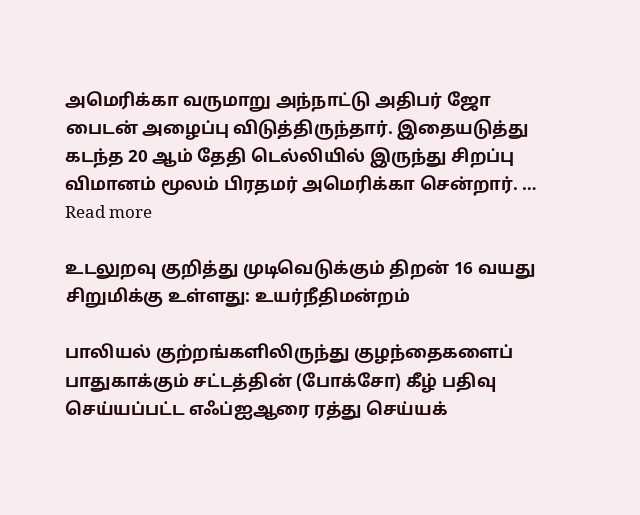அமெரிக்கா வருமாறு அந்நாட்டு அதிபர் ஜோ பைடன் அழைப்பு விடுத்திருந்தார். இதையடுத்து கடந்த 20 ஆம் தேதி டெல்லியில் இருந்து சிறப்பு விமானம் மூலம் பிரதமர் அமெரிக்கா சென்றார். … Read more

உடலுறவு குறித்து முடிவெடுக்கும் திறன் 16 வயது சிறுமிக்கு உள்ளது: உயர்நீதிமன்றம்

பாலியல் குற்றங்களிலிருந்து குழந்தைகளைப் பாதுகாக்கும் சட்டத்தின் (போக்சோ) கீழ் பதிவு செய்யப்பட்ட எஃப்ஐஆரை ரத்து செய்யக்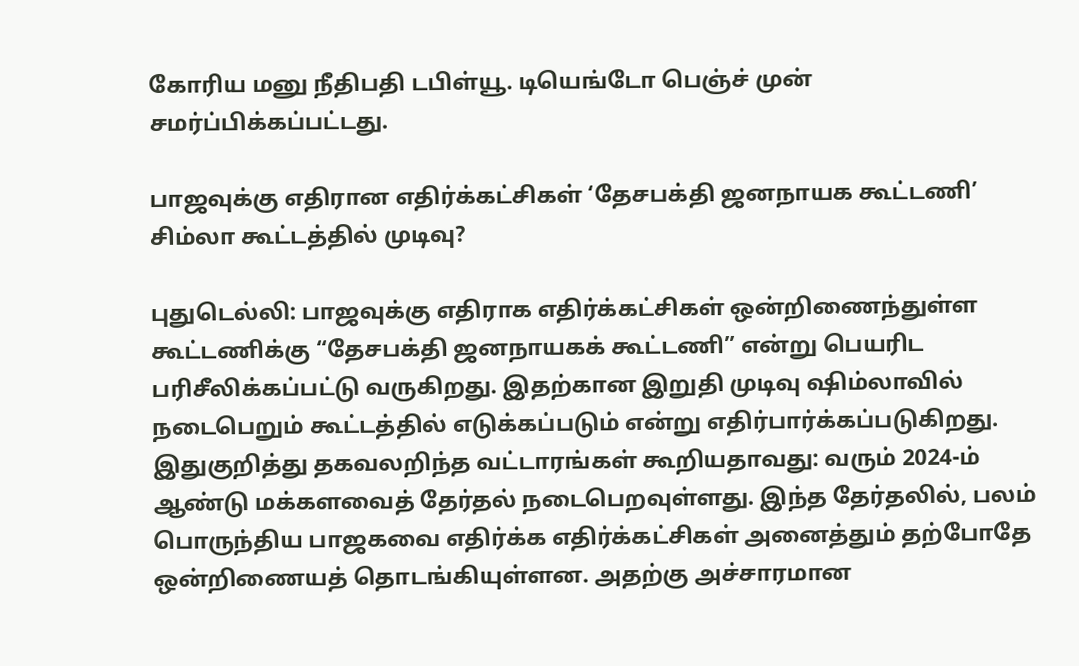கோரிய மனு நீதிபதி டபிள்யூ. டியெங்டோ பெஞ்ச் முன் சமர்ப்பிக்கப்பட்டது.

பாஜவுக்கு எதிரான எதிர்க்கட்சிகள் ‘தேசபக்தி ஜனநாயக கூட்டணி’ சிம்லா கூட்டத்தில் முடிவு?

புதுடெல்லி: பாஜவுக்கு எதிராக எதிர்க்கட்சிகள் ஒன்றிணைந்துள்ள கூட்டணிக்கு “தேசபக்தி ஜனநாயகக் கூட்டணி” என்று பெயரிட பரிசீலிக்கப்பட்டு வருகிறது. இதற்கான இறுதி முடிவு ஷிம்லாவில் நடைபெறும் கூட்டத்தில் எடுக்கப்படும் என்று எதிர்பார்க்கப்படுகிறது. இதுகுறித்து தகவலறிந்த வட்டாரங்கள் கூறியதாவது: வரும் 2024-ம் ஆண்டு மக்களவைத் தேர்தல் நடைபெறவுள்ளது. இந்த தேர்தலில், பலம் பொருந்திய பாஜகவை எதிர்க்க எதிர்க்கட்சிகள் அனைத்தும் தற்போதே ஒன்றிணையத் தொடங்கியுள்ளன. அதற்கு அச்சாரமான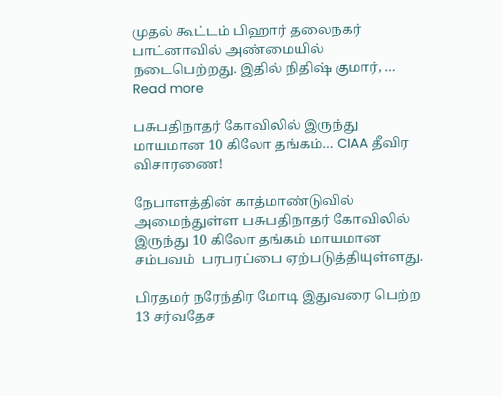முதல் கூட்டம் பிஹார் தலைநகர் பாட்னாவில் அண்மையில் நடைபெற்றது. இதில் நிதிஷ் குமார், … Read more

பசுபதிநாதர் கோவிலில் இருந்து மாயமான 10 கிலோ தங்கம்… CIAA தீவிர விசாரணை!

நேபாளத்தின் காத்மாண்டுவில் அமைந்துள்ள பசுபதிநாதர் கோவிலில் இருந்து 10 கிலோ தங்கம் மாயமான சம்பவம்  பரபரப்பை ஏற்படுத்தியுள்ளது.

பிரதமர் நரேந்திர மோடி இதுவரை பெற்ற 13 சர்வதேச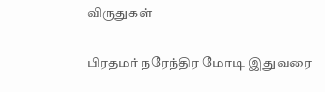விருதுகள்

பிரதமர் நரேந்திர மோடி இதுவரை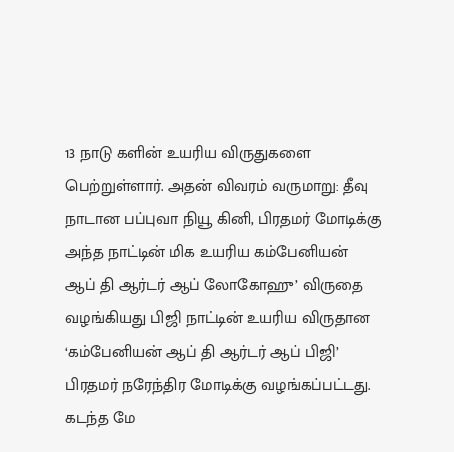13 நாடு களின் உயரிய விருதுகளை பெற்றுள்ளார். அதன் விவரம் வருமாறு: தீவு நாடான பப்புவா நியூ கினி, பிரதமர் மோடிக்கு அந்த நாட்டின் மிக உயரிய கம்பேனியன் ஆப் தி ஆர்டர் ஆப் லோகோஹு’ விருதை வழங்கியது பிஜி நாட்டின் உயரிய விருதான ‘கம்பேனியன் ஆப் தி ஆர்டர் ஆப் பிஜி’ பிரதமர் நரேந்திர மோடிக்கு வழங்கப்பட்டது. கடந்த மே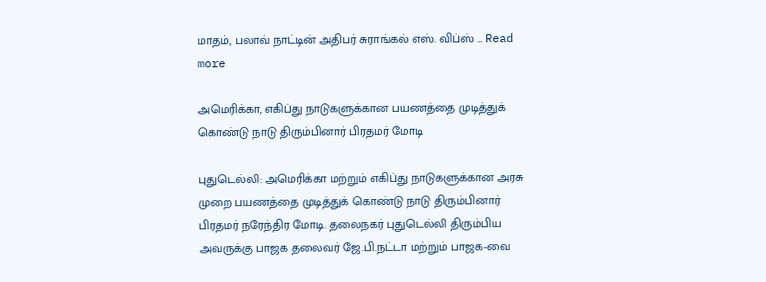மாதம், பலாவ் நாட்டின் அதிபர் சுராங்கல் எஸ். விப்ஸ் … Read more

அமெரிக்கா, எகிப்து நாடுகளுக்கான பயணத்தை முடித்துக் கொண்டு நாடு திரும்பினார் பிரதமர் மோடி

புதுடெல்லி: அமெரிக்கா மற்றும் எகிப்து நாடுகளுக்கான அரசு முறை பயணத்தை முடித்துக் கொண்டு நாடு திரும்பினார் பிரதமர் நரேந்திர மோடி. தலைநகர் புதுடெல்லி திரும்பிய அவருக்கு பாஜக தலைவர் ஜே.பி.நட்டா மற்றும் பாஜக-வை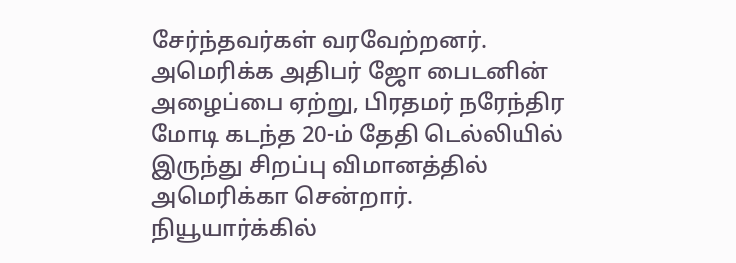சேர்ந்தவர்கள் வரவேற்றனர். அமெரிக்க அதிபர் ஜோ பைடனின் அழைப்பை ஏற்று, பிரதமர் நரேந்திர மோடி கடந்த 20-ம் தேதி டெல்லியில் இருந்து சிறப்பு விமானத்தில் அமெரிக்கா சென்றார். நியூயார்க்கில்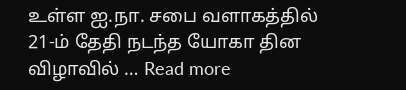உள்ள ஐ.நா. சபை வளாகத்தில் 21-ம் தேதி நடந்த யோகா தின விழாவில் … Read more